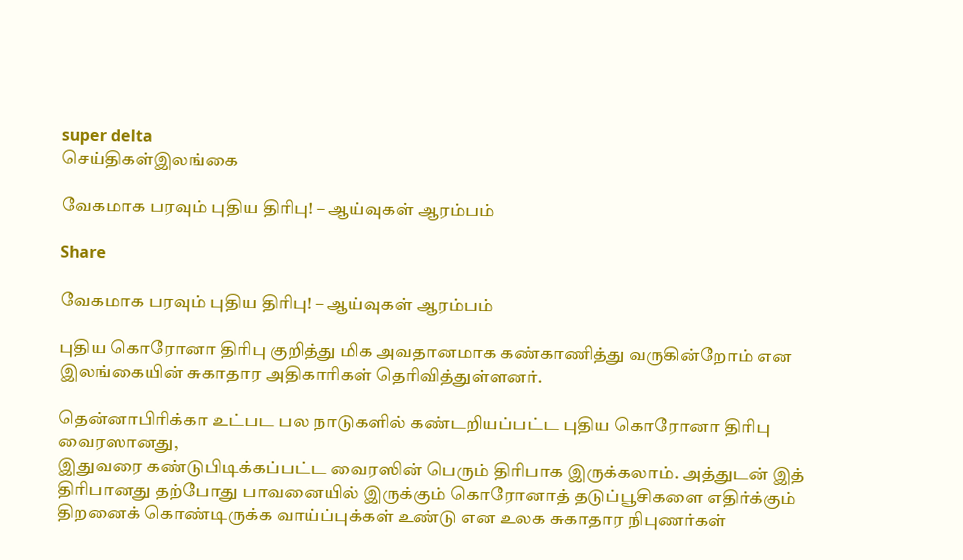super delta
செய்திகள்இலங்கை

வேகமாக பரவும் புதிய திரிபு! – ஆய்வுகள் ஆரம்பம்

Share

வேகமாக பரவும் புதிய திரிபு! – ஆய்வுகள் ஆரம்பம்

புதிய கொரோனா திரிபு குறித்து மிக அவதானமாக கண்காணித்து வருகின்றோம் என இலங்கையின் சுகாதார அதிகாரிகள் தெரிவித்துள்ளனர்.

தென்னாபிரிக்கா உட்பட பல நாடுகளில் கண்டறியப்பட்ட புதிய கொரோனா திரிபு வைரஸானது,
இதுவரை கண்டுபிடிக்கப்பட்ட வைரஸின் பெரும் திரிபாக இருக்கலாம். அத்துடன் இத் திரிபானது தற்போது பாவனையில் இருக்கும் கொரோனாத் தடுப்பூசிகளை எதிர்க்கும் திறனைக் கொண்டிருக்க வாய்ப்புக்கள் உண்டு என உலக சுகாதார நிபுணர்கள்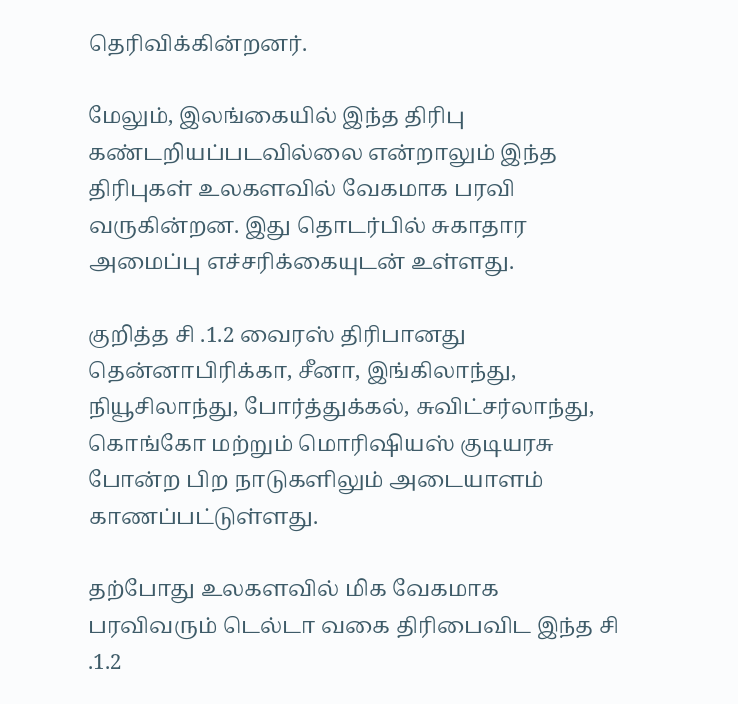தெரிவிக்கின்றனர்.

மேலும், இலங்கையில் இந்த திரிபு கண்டறியப்படவில்லை என்றாலும் இந்த திரிபுகள் உலகளவில் வேகமாக பரவி வருகின்றன. இது தொடர்பில் சுகாதார அமைப்பு எச்சரிக்கையுடன் உள்ளது.

குறித்த சி .1.2 வைரஸ் திரிபானது தென்னாபிரிக்கா, சீனா, இங்கிலாந்து, நியூசிலாந்து, போர்த்துக்கல், சுவிட்சர்லாந்து, கொங்கோ மற்றும் மொரிஷியஸ் குடியரசு போன்ற பிற நாடுகளிலும் அடையாளம் காணப்பட்டுள்ளது.

தற்போது உலகளவில் மிக வேகமாக பரவிவரும் டெல்டா வகை திரிபைவிட இந்த சி .1.2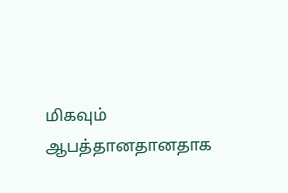மிகவும் ஆபத்தானதானதாக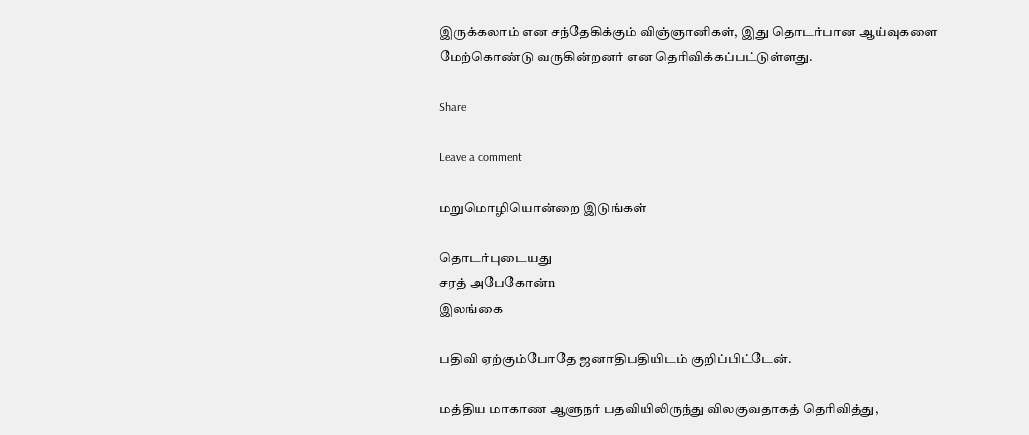இருக்கலாம் என சந்தேகிக்கும் விஞ்ஞானிகள், இது தொடர்பான ஆய்வுகளை மேற்கொண்டு வருகின்றனர் என தெரிவிக்கப்பட்டுள்ளது.

Share

Leave a comment

மறுமொழியொன்றை இடுங்கள்

தொடர்புடையது
சரத் அபேகோன்n
இலங்கை

பதிவி ஏற்கும்போதே ஜனாதிபதியிடம் குறிப்பிட்டேன்.

மத்திய மாகாண ஆளுநர் பதவியிலிருந்து விலகுவதாகத் தெரிவித்து,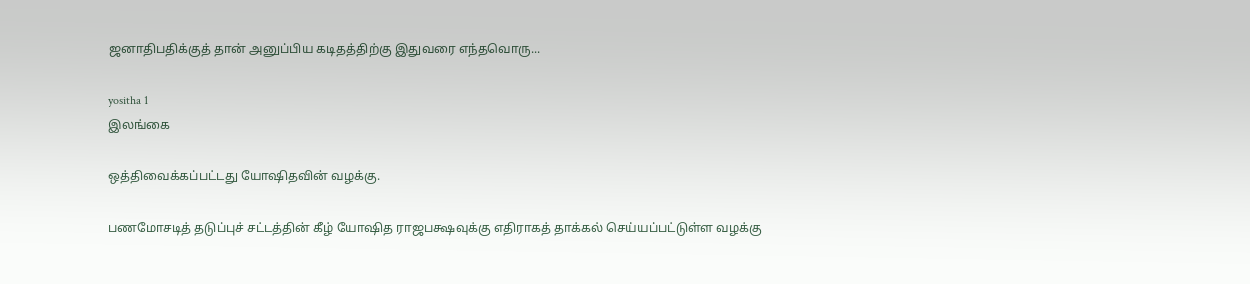ஜனாதிபதிக்குத் தான் அனுப்பிய கடிதத்திற்கு இதுவரை எந்தவொரு...

yositha 1
இலங்கை

ஒத்திவைக்கப்பட்டது யோஷிதவின் வழக்கு.

பணமோசடித் தடுப்புச் சட்டத்தின் கீழ் யோஷித ராஜபக்ஷவுக்கு எதிராகத் தாக்கல் செய்யப்பட்டுள்ள வழக்கு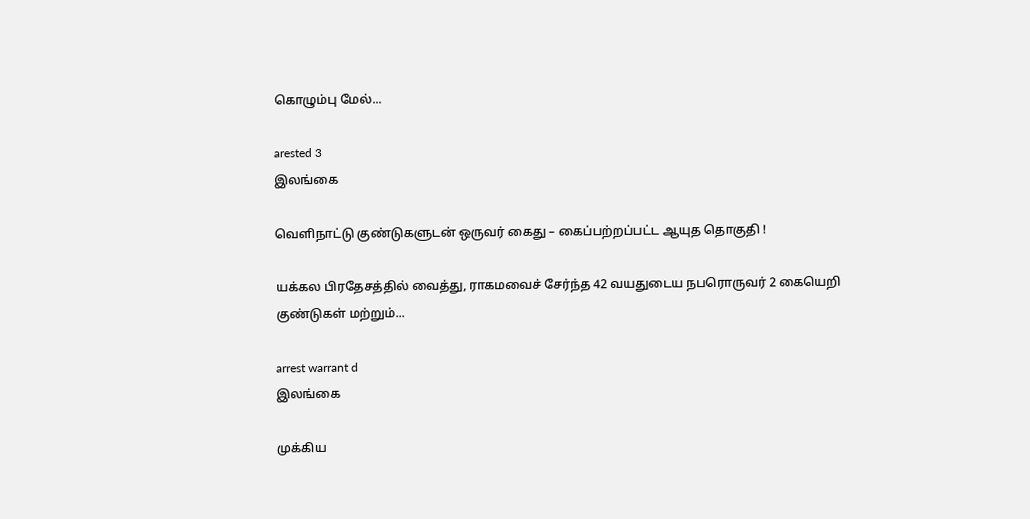கொழும்பு மேல்...

arested 3
இலங்கை

வெளிநாட்டு குண்டுகளுடன் ஒருவர் கைது – கைப்பற்றப்பட்ட ஆயுத தொகுதி !

யக்கல பிரதேசத்தில் வைத்து, ராகமவைச் சேர்ந்த 42 வயதுடைய நபரொருவர் 2 கையெறி குண்டுகள் மற்றும்...

arrest warrant d
இலங்கை

முக்கிய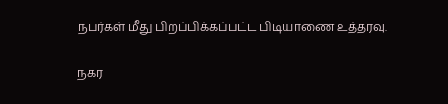நபர்கள் மீது பிறப்பிக்கப்பட்ட பிடியாணை உத்தரவு.

நகர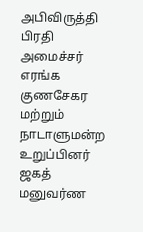அபிவிருத்தி பிரதி அமைச்சர் எரங்க குணசேகர மற்றும் நாடாளுமன்ற உறுப்பினர் ஜகத் மனுவர்ண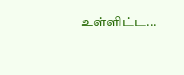உள்ளிட்ட...